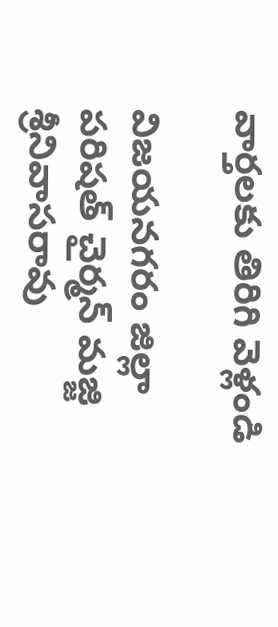వార్తలకు తిరిగి వెళ్లండి

విజయనగరం జిల్లా పరిషత్ చైర్మన్ మజ్జి శ్రీనివాసరావు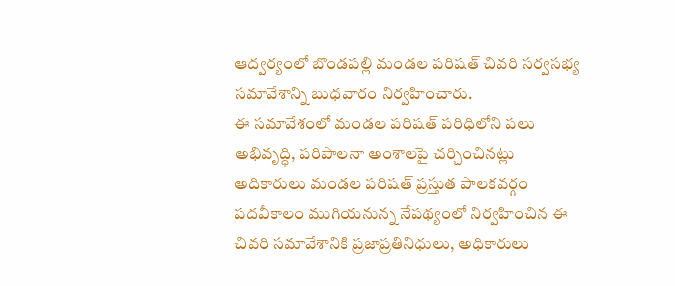ఆద్వర్యంలో బొండపల్లి మండల పరిషత్ చివరి సర్వసభ్య సమావేశాన్ని బుధవారం నిర్వహించారు.
ఈ సమావేశంలో మండల పరిషత్ పరిధిలోని పలు అభివృద్ధి, పరిపాలనా అంశాలపై చర్చించినట్లు అదికారులు మండల పరిషత్ ప్రస్తుత పాలకవర్గం పదవీకాలం ముగియనున్న నేపథ్యంలో నిర్వహించిన ఈ చివరి సమావేశానికి ప్రజాప్రతినిధులు, అధికారులు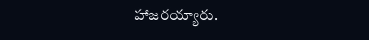హాజరయ్యారు.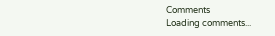Comments
Loading comments...